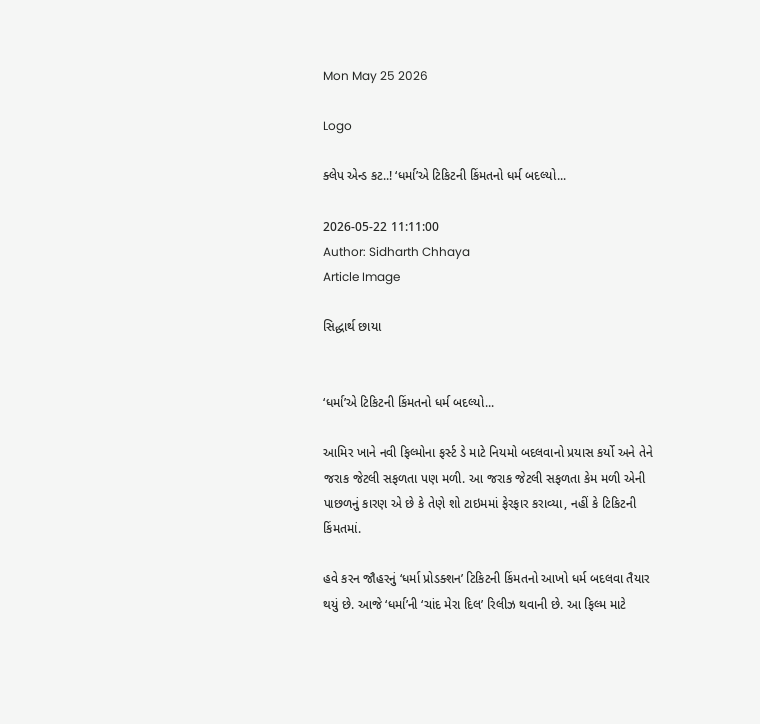Mon May 25 2026

Logo

ક્લેપ એન્ડ કટ..! ‘ધર્મા’એ ટિકિટની કિંમતનો ધર્મ બદલ્યો...

2026-05-22 11:11:00
Author: Sidharth Chhaya
Article Image

સિદ્ધાર્થ છાયા


‘ધર્મા’એ ટિકિટની કિંમતનો ધર્મ બદલ્યો...

આમિર ખાને નવી ફિલ્મોના ફર્સ્ટ ડે માટે નિયમો બદલવાનો પ્રયાસ કર્યો અને તેને જરાક જેટલી સફળતા પણ મળી. આ જરાક જેટલી સફળતા કેમ મળી એની પાછળનું કારણ એ છે કે તેણે શો ટાઇમમાં ફેરફાર કરાવ્યા, નહીં કે ટિકિટની કિંમતમાં.

હવે કરન જૌહરનું ‘ધર્મા પ્રોડક્શન’ ટિકિટની કિંમતનો આખો ધર્મ બદલવા તૈયાર થયું છે. આજે ‘ધર્મા’ની ‘ચાંદ મેરા દિલ’ રિલીઝ થવાની છે. આ ફિલ્મ માટે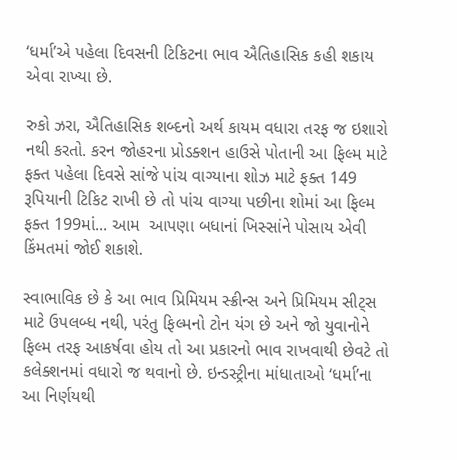‘ધર્મા’એ પહેલા દિવસની ટિકિટના ભાવ ઐતિહાસિક કહી શકાય એવા રાખ્યા છે.

રુકો ઝરા, ઐતિહાસિક શબ્દનો અર્થ કાયમ વધારા તરફ જ ઇશારો નથી કરતો. કરન જોહરના પ્રોડક્શન હાઉસે પોતાની આ ફિલ્મ માટે ફક્ત પહેલા દિવસે સાંજે પાંચ વાગ્યાના શોઝ માટે ફક્ત 149 રૂપિયાની ટિકિટ રાખી છે તો પાંચ વાગ્યા પછીના શોમાં આ ફિલ્મ ફક્ત 199માં... આમ  આપણા બધાનાં ખિસ્સાંને પોસાય એવી કિંમતમાં જોઈ શકાશે.

સ્વાભાવિક છે કે આ ભાવ પ્રિમિયમ સ્ક્રીન્સ અને પ્રિમિયમ સીટ્સ માટે ઉપલબ્ધ નથી, પરંતુ ફિલ્મનો ટોન યંગ છે અને જો યુવાનોને ફિલ્મ તરફ આકર્ષવા હોય તો આ પ્રકારનો ભાવ રાખવાથી છેવટે તો કલેક્શનમાં વધારો જ થવાનો છે. ઇન્ડસ્ટ્રીના માંધાતાઓ ‘ધર્મા’ના આ નિર્ણયથી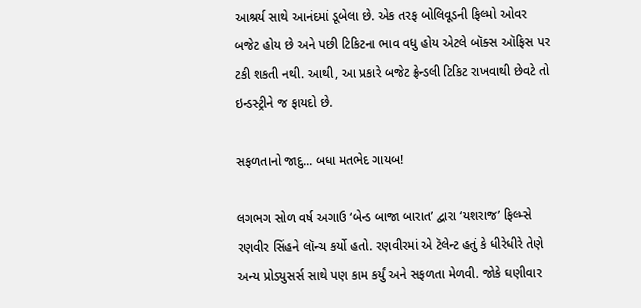આશ્રર્ય સાથે આનંદમાં ડૂબેલા છે. એક તરફ બોલિવૂડની ફિલ્મો ઓવર બજેટ હોય છે અને પછી ટિકિટના ભાવ વધુ હોય એટલે બૉક્સ ઑફિસ પર ટકી શકતી નથી. આથી, આ પ્રકારે બજેટ ફ્રેન્ડલી ટિકિટ રાખવાથી છેવટે તો ઇન્ડસ્ટ્રીને જ ફાયદો છે.

સફળતાનો જાદુ... બધા મતભેદ ગાયબ!

લગભગ સોળ વર્ષ અગાઉ ‘બેન્ડ બાજા બારાત’ દ્વારા ‘યશરાજ’ ફિલ્મ્સે રણવીર સિંહને લૉન્ચ કર્યો હતો. રણવીરમાં એ ટૅલેન્ટ હતું કે ધીરેધીરે તેણે અન્ય પ્રોડ્યુસર્સ સાથે પણ કામ કર્યું અને સફળતા મેળવી. જોકે ઘણીવાર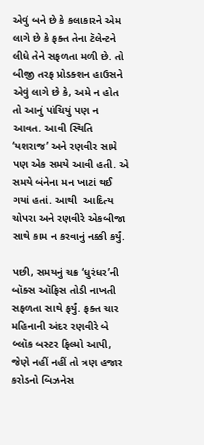એવું બને છે કે કલાકારને એમ લાગે છે કે ફક્ત તેના ટૅલેન્ટને લીધે તેને સફળતા મળી છે. તો બીજી તરફ પ્રોડક્શન હાઉસને એવું લાગે છે કે, અમે ન હોત તો આનું પાંચિયું પણ ન આવત. આવી સ્થિતિ ‘યશરાજ’ અને રણવીર સામે પણ એક સમયે આવી હતી. એ સમયે બંનેના મન ખાટાં થઈ ગયાં હતાં. આથી  આદિત્ય ચોપરા અને રણવીરે એકબીજા સાથે કામ ન કરવાનું નક્કી કર્યું.

પછી, સમયનું ચક્ર ‘ધુરંધર’ની બૉક્સ ઑફિસ તોડી નાખતી સફળતા સાથે ફર્યું. ફક્ત ચાર મહિનાની અંદર રણવીરે બે બ્લૉક બસ્ટર ફિલ્મો આપી, જેણે નહીં નહીં તો ત્રણ હજાર કરોડનો બિઝનેસ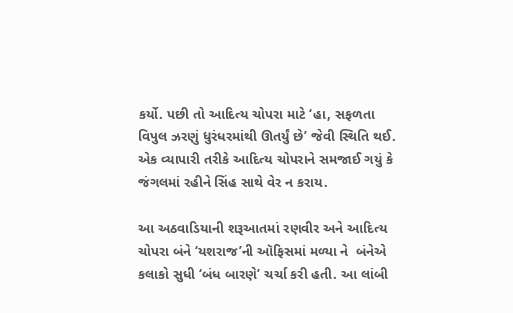કર્યો. પછી તો આદિત્ય ચોપરા માટે ‘હા, સફળતા વિપુલ ઝરણું ધુરંધરમાંથી ઊતર્યું છે’ જેવી સ્થિતિ થઈ. એક વ્યાપારી તરીકે આદિત્ય ચોપરાને સમજાઈ ગયું કે જંગલમાં રહીને સિંહ સાથે વેર ન કરાય.

આ અઠવાડિયાની શરૂઆતમાં રણવીર અને આદિત્ય ચોપરા બંને ‘યશરાજ’ની ઑફિસમાં મળ્યા ને  બંનેએ કલાકો સુધી ‘બંધ બારણે’ ચર્ચા કરી હતી. આ લાંબી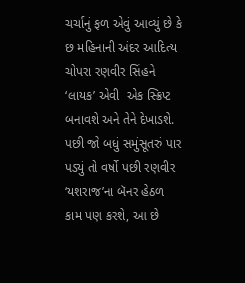ચર્ચાનું ફળ એવું આવ્યું છે કે છ મહિનાની અંદર આદિત્ય ચોપરા રણવીર સિંહને ‘લાયક’ એવી  એક સ્ક્રિપ્ટ બનાવશે અને તેને દેખાડશે. પછી જો બધું સમુંસૂતરું પાર પડ્યું તો વર્ષો પછી રણવીર ‘યશરાજ’ના બૅનર હેઠળ કામ પણ કરશે, આ છે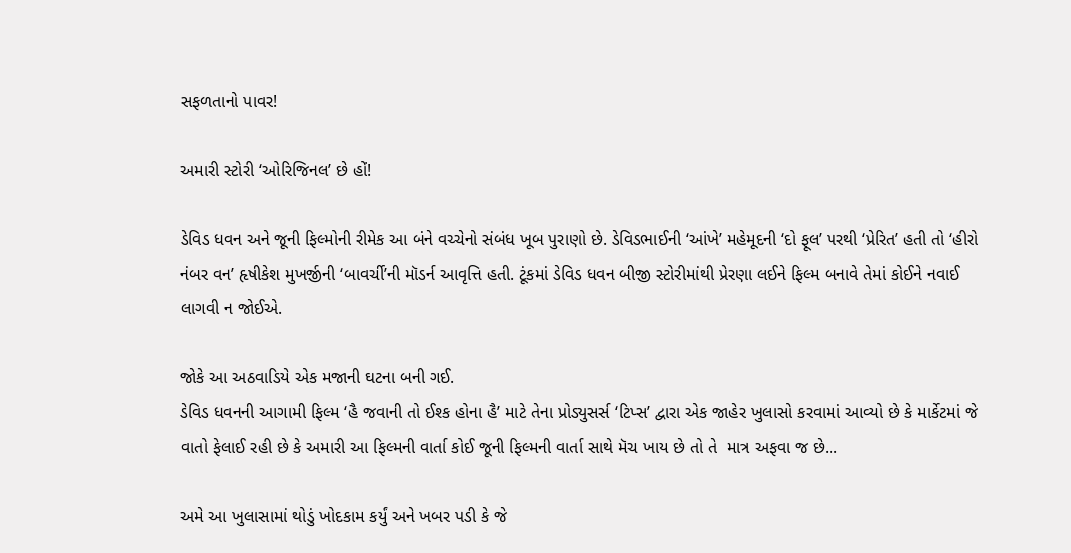સફળતાનો પાવર!

અમારી સ્ટોરી ‘ઓરિજિનલ’ છે હોં!

ડેવિડ ધવન અને જૂની ફિલ્મોની રીમેક આ બંને વચ્ચેનો સંબંધ ખૂબ પુરાણો છે. ડેવિડભાઈની ‘આંખે’ મહેમૂદની ‘દો ફૂલ’ પરથી ‘પ્રેરિત’ હતી તો ‘હીરો નંબર વન’ હૃષીકેશ મુખર્જીની ‘બાવર્ચી’ની મૉડર્ન આવૃત્તિ હતી. ટૂંકમાં ડેવિડ ધવન બીજી સ્ટોરીમાંથી પ્રેરણા લઈને ફિલ્મ બનાવે તેમાં કોઈને નવાઈ લાગવી ન જોઈએ.

જોકે આ અઠવાડિયે એક મજાની ઘટના બની ગઈ.
ડેવિડ ધવનની આગામી ફિલ્મ ‘હૈ જવાની તો ઈશ્ક હોના હૈ’ માટે તેના પ્રોડ્યુસર્સ ‘ટિપ્સ’ દ્વારા એક જાહેર ખુલાસો કરવામાં આવ્યો છે કે માર્કેટમાં જે વાતો ફેલાઈ રહી છે કે અમારી આ ફિલ્મની વાર્તા કોઈ જૂની ફિલ્મની વાર્તા સાથે મૅચ ખાય છે તો તે  માત્ર અફવા જ છે...

અમે આ ખુલાસામાં થોડું ખોદકામ કર્યું અને ખબર પડી કે જે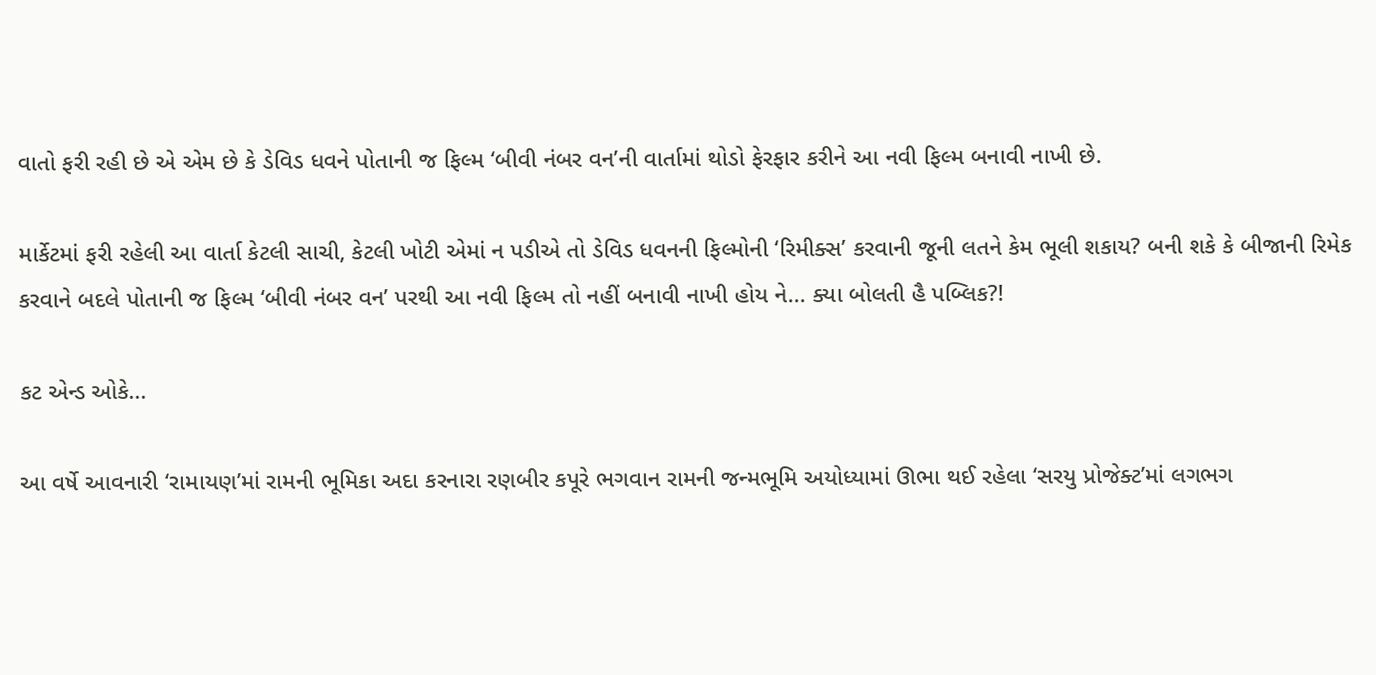વાતો ફરી રહી છે એ એમ છે કે ડેવિડ ધવને પોતાની જ ફિલ્મ ‘બીવી નંબર વન’ની વાર્તામાં થોડો ફેરફાર કરીને આ નવી ફિલ્મ બનાવી નાખી છે.

માર્કેટમાં ફરી રહેલી આ વાર્તા કેટલી સાચી, કેટલી ખોટી એમાં ન પડીએ તો ડેવિડ ધવનની ફિલ્મોની ‘રિમીક્સ’ કરવાની જૂની લતને કેમ ભૂલી શકાય? બની શકે કે બીજાની રિમેક કરવાને બદલે પોતાની જ ફિલ્મ ‘બીવી નંબર વન’ પરથી આ નવી ફિલ્મ તો નહીં બનાવી નાખી હોય ને... ક્યા બોલતી હૈ પબ્લિક?!

કટ એન્ડ ઓકે...

આ વર્ષે આવનારી ‘રામાયણ’માં રામની ભૂમિકા અદા કરનારા રણબીર કપૂરે ભગવાન રામની જન્મભૂમિ અયોધ્યામાં ઊભા થઈ રહેલા ‘સરયુ પ્રોજેક્ટ’માં લગભગ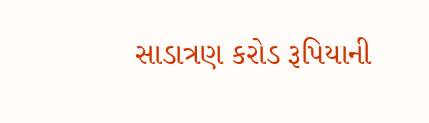સાડાત્રણ કરોડ રૂપિયાની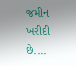જમીન ખરીદી છે....